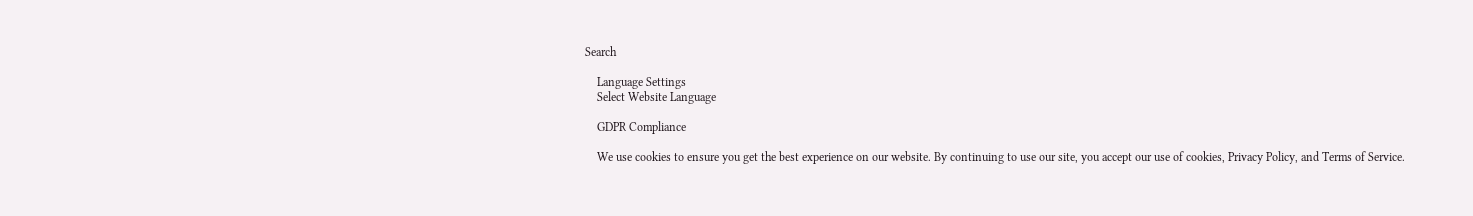Search

    Language Settings
    Select Website Language

    GDPR Compliance

    We use cookies to ensure you get the best experience on our website. By continuing to use our site, you accept our use of cookies, Privacy Policy, and Terms of Service.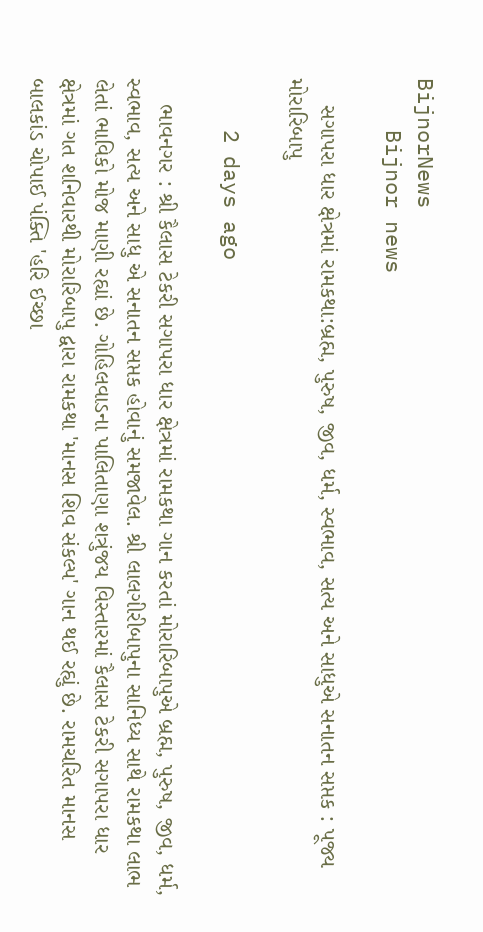BijnorNews
    Bijnor news

    સગાપરા ધાર ક્ષેત્રમાં રામકથા:બ્રહ્મ, પુરુષ, જીવ, ધર્મ, સ્વભાવ, સત્ય અને સાધુએ સનાતન સપ્તક : પૂજ્ય મોરારિબાપુ

    2 days ago

    ભાવનગર : શ્રી કૈલાસ ટેકરી સગાપરા ધાર ક્ષેત્રમાં રામકથા ગાન કરતાં મોરારિબાપુએ બ્રહ્મ, પુરુષ, જીવ, ધર્મ, સ્વભાવ, સત્ય અને સાધુ એ સનાતન સપ્તક હોવાનું સમજાવેલ. શ્રી લાલગીરીબાપુના સાનિધ્ય સાથે રામકથા લાભ લેતાં ભાવિકો મોજ માણી રહ્યાં છે. ગોહિલવાડના પાલિતાણા શત્રુંજય વિસ્તારમાં કૈલાસ ટેકરી સગાપરા ધાર ક્ષેત્રમાં ગત શનિવારથી મોરારિબાપુ દ્વારા રામકથા 'માનસ શિવ સંકલ્પ' ગાન થઈ રહ્યું છે. રામચરિત માનસ બાલકાંડ ચોપાઈ પંક્તિ 'હરિ ઈચ્છા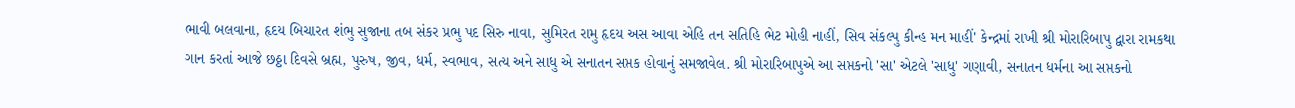ભાવી બલવાના, હૃદય બિચારત શંભુ સુજાના તબ સંકર પ્રભુ પદ સિરુ નાવા, સુમિરત રામુ હૃદય અસ આવા એહિ તન સતિહિ ભેટ મોહી નાહીં, સિવ સંકલ્પુ કીન્હ મન માહીં' કેન્દ્રમાં રાખી શ્રી મોરારિબાપુ દ્વારા રામકથા ગાન કરતાં આજે છઠ્ઠા દિવસે બ્રહ્મ, પુરુષ, જીવ, ધર્મ, સ્વભાવ, સત્ય અને સાધુ એ સનાતન સપ્તક હોવાનું સમજાવેલ. શ્રી મોરારિબાપુએ આ સપ્તકનો 'સા' એટલે 'સાધુ' ગણાવી, સનાતન ધર્મના આ સપ્તકનો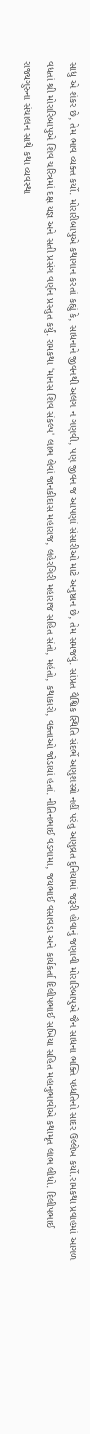સાધુ એ શંકર છે, તેમ ભાવ વ્યક્ત કર્યો. મોરારીબાપુએ કથાગાન કરતાં કહ્યું કે, સાધનાને જીવનથી અલગ ન ગણવી, પણ જીવન જ આપણાં સંસારીઓ માટે અનુષ્ઠાન છે, તેમ સમજવું. સાંપ્રત વૈશ્વિક સ્થિતિ સંદર્ભે અણુશસ્ત્રો નહીં પરંતુ અણુવ્રત દુનિયામાં જરૂરી હોવાનું જણાવી મોરારિબાપુએ જૈન સાધના ભક્તિ પધ્ધતિનો સાદર ઉલ્લેખ કર્યો.રામકથા પ્રવાહમાં આગળ વધતાં શ્રી મોરારિબાપુએ શિવ ચરિત્રમાં દક્ષ યજ્ઞ અને સતી પ્રસંગ વર્ણન પ્રસ્તુત કર્યું. રામકથા 'માનસ શિવ સંકલ્પ' લાભ લેવાં જાનકીદાસ મહારાજ, લહેરગિરી મહારાજ સહિત સંતો, મહંતો, કથાકારો, વક્તાઓ જોડાયાં હતાં. નીતિનભાઈ વડગામા, જયભાઈ વસાવડા અને કાર્યકર્તા દિલીપભાઈ સખિયા સહિત મહાનુભાવોએ કથામૃત લાભ લીધો. દિલીપભાઈ રાજ્યગુરુના સંચાલન સાથે કથા વ્યવસ્થા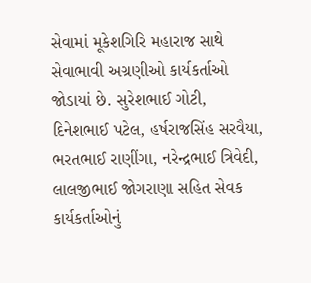સેવામાં મૂકેશગિરિ મહારાજ સાથે સેવાભાવી અગ્રણીઓ કાર્યકર્તાઓ જોડાયાં છે. સુરેશભાઈ ગોટી, દિનેશભાઈ પટેલ, હર્ષરાજસિંહ સરવૈયા, ભરતભાઈ રાણીંગા, નરેન્દ્રભાઈ ત્રિવેદી, લાલજીભાઈ જોગરાણા સહિત સેવક કાર્યકર્તાઓનું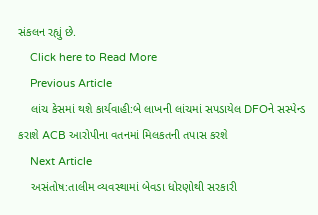સંકલન રહ્યું છે.
    Click here to Read More
    Previous Article
    લાંચ કેસમાં થશે કાર્યવાહી:બે લાખની લાંચમાં સપડાયેલ DFOને સસ્પેન્ડ કરાશે ACB આરોપીના વતનમાં મિલકતની તપાસ કરશે
    Next Article
    અસંતોષ:તાલીમ વ્યવસ્થામાં બેવડા ધોરણોથી સરકારી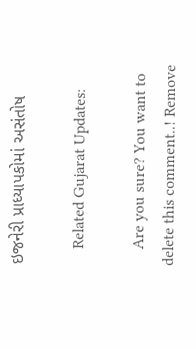ઇજનેરી પ્રાધ્યાપકોમાં અસંતોષ

    Related Gujarat Updates:

    Are you sure? You want to delete this comment..! Remove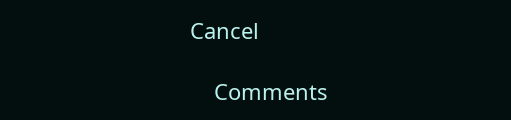Cancel

    Comments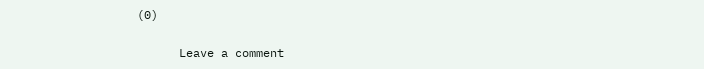(0)

      Leave a comment